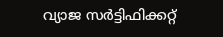വ്യാജ സർട്ടിഫിക്കറ്റ്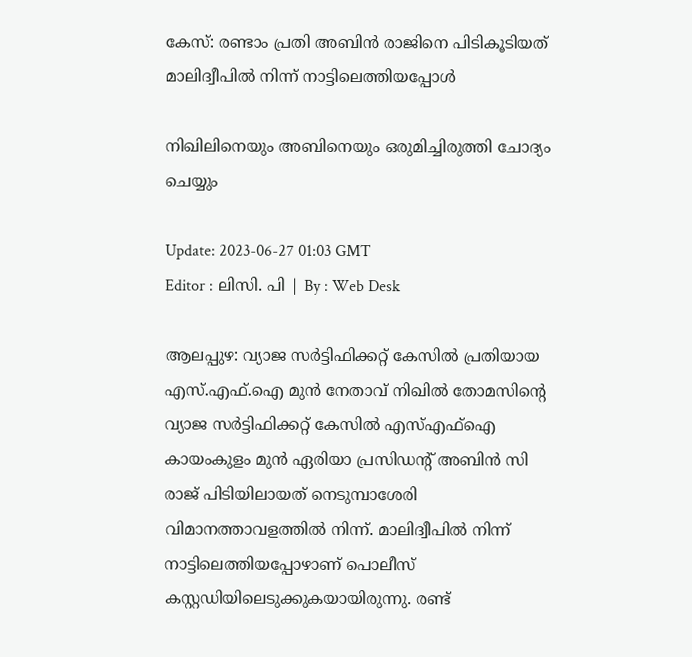കേസ്: രണ്ടാം പ്രതി അബിന്‍ രാജിനെ പിടികൂടിയത് മാലിദ്വീപില്‍ നിന്ന് നാട്ടിലെത്തിയപ്പോള്‍

നിഖിലിനെയും അബിനെയും ഒരുമിച്ചിരുത്തി ചോദ്യം ചെയ്യും

Update: 2023-06-27 01:03 GMT
Editor : ലിസി. പി | By : Web Desk

ആലപ്പുഴ: വ്യാജ സര്‍ട്ടിഫിക്കറ്റ് കേസില്‍ പ്രതിയായ  എസ്.എഫ്.ഐ മുന്‍ നേതാവ് നിഖിൽ തോമസിന്റെ വ്യാജ സർട്ടിഫിക്കറ്റ് കേസിൽ എസ്എഫ്ഐ കായംകുളം മുൻ ഏരിയാ പ്രസിഡന്റ് അബിൻ സി രാജ് പിടിയിലായത് നെടുമ്പാശേരി വിമാനത്താവളത്തിൽ നിന്ന്. മാലിദ്വീപിൽ നിന്ന് നാട്ടിലെത്തിയപ്പോഴാണ് പൊലീസ് കസ്റ്റഡിയിലെടുക്കുകയായിരുന്നു. രണ്ട്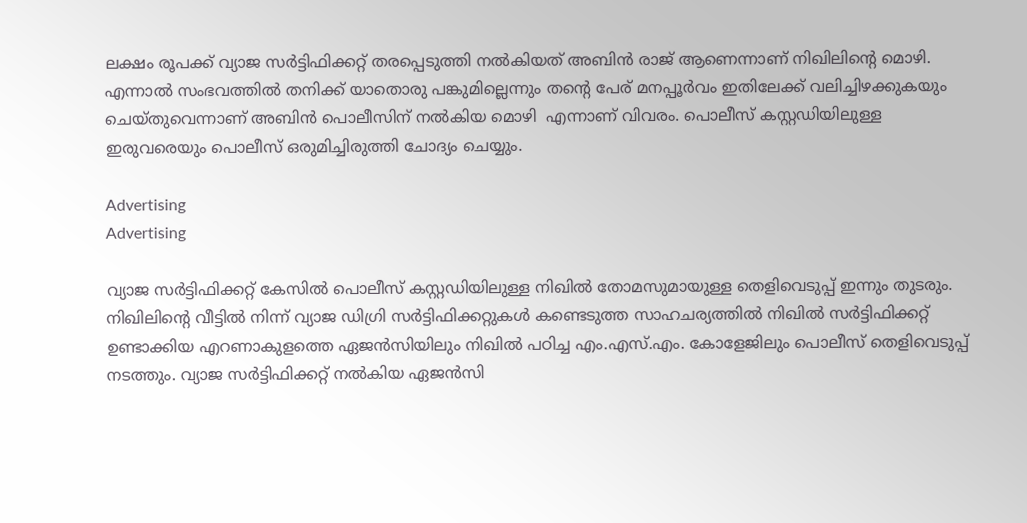ലക്ഷം രൂപക്ക് വ്യാജ സർട്ടിഫിക്കറ്റ് തരപ്പെടുത്തി നൽകിയത് അബിൻ രാജ് ആണെന്നാണ് നിഖിലിന്റെ മൊഴി. എന്നാല്‍ സംഭവത്തില്‍ തനിക്ക് യാതൊരു പങ്കുമില്ലെന്നും തന്‍റെ പേര് മനപ്പൂര്‍വം ഇതിലേക്ക് വലിച്ചിഴക്കുകയും ചെയ്തുവെന്നാണ് അബിന്‍ പൊലീസിന് നല്‍കിയ മൊഴി  എന്നാണ് വിവരം. പൊലീസ് കസ്റ്റഡിയിലുള്ള ഇരുവരെയും പൊലീസ് ഒരുമിച്ചിരുത്തി ചോദ്യം ചെയ്യും.

Advertising
Advertising

വ്യാജ സർട്ടിഫിക്കറ്റ് കേസിൽ പൊലീസ് കസ്റ്റഡിയിലുള്ള നിഖിൽ തോമസുമായുള്ള തെളിവെടുപ്പ് ഇന്നും തുടരും. നിഖിലിന്റെ വീട്ടിൽ നിന്ന് വ്യാജ ഡിഗ്രി സർട്ടിഫിക്കറ്റുകൾ കണ്ടെടുത്ത സാഹചര്യത്തിൽ നിഖിൽ സർട്ടിഫിക്കറ്റ് ഉണ്ടാക്കിയ എറണാകുളത്തെ ഏജൻസിയിലും നിഖിൽ പഠിച്ച എം.എസ്.എം. കോളേജിലും പൊലീസ് തെളിവെടുപ്പ് നടത്തും. വ്യാജ സർട്ടിഫിക്കറ്റ് നൽകിയ ഏജൻസി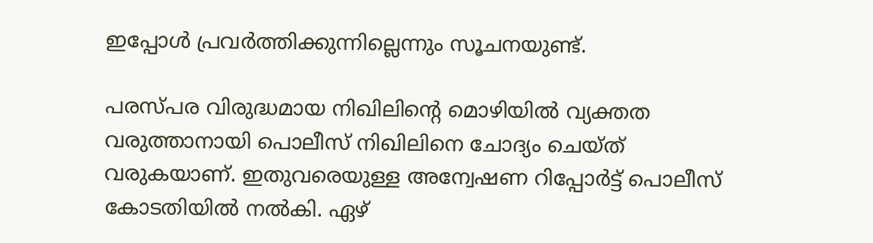ഇപ്പോൾ പ്രവർത്തിക്കുന്നില്ലെന്നും സൂചനയുണ്ട്.

പരസ്പര വിരുദ്ധമായ നിഖിലിന്റെ മൊഴിയിൽ വ്യക്തത വരുത്താനായി പൊലീസ് നിഖിലിനെ ചോദ്യം ചെയ്ത് വരുകയാണ്. ഇതുവരെയുള്ള അന്വേഷണ റിപ്പോർട്ട് പൊലീസ് കോടതിയിൽ നൽകി. ഏഴ്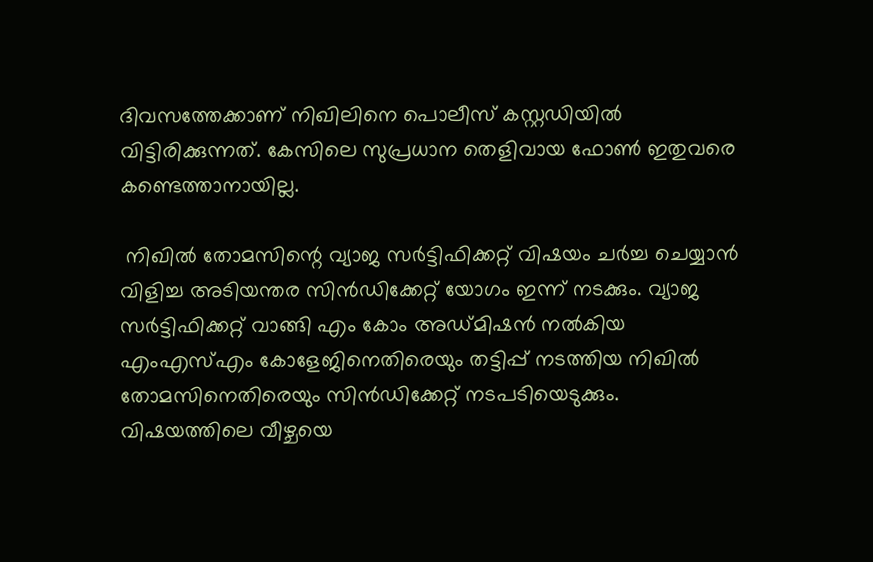ദിവസത്തേക്കാണ് നിഖിലിനെ പൊലീസ് കസ്റ്റഡിയിൽ വിട്ടിരിക്കുന്നത്. കേസിലെ സുപ്രധാന തെളിവായ ഫോൺ ഇതുവരെ കണ്ടെത്താനായില്ല.

 നിഖിൽ തോമസിന്റെ വ്യാജ സർട്ടിഫിക്കറ്റ് വിഷയം ചർച്ച ചെയ്യാൻ വിളിച്ച അടിയന്തര സിൻഡിക്കേറ്റ് യോഗം ഇന്ന് നടക്കും. വ്യാജ സർട്ടിഫിക്കറ്റ് വാങ്ങി എം കോം അഡ്മിഷൻ നൽകിയ എംഎസ്എം കോളേജിനെതിരെയും തട്ടിപ്പ് നടത്തിയ നിഖിൽ തോമസിനെതിരെയും സിൻഡിക്കേറ്റ് നടപടിയെടുക്കും. വിഷയത്തിലെ വീഴ്ചയെ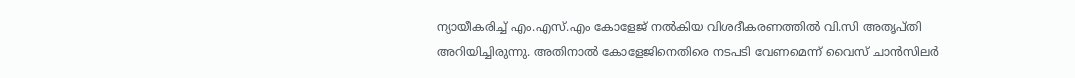ന്യായീകരിച്ച് എം.എസ്.എം കോളേജ് നൽകിയ വിശദീകരണത്തിൽ വി.സി അതൃപ്തി അറിയിച്ചിരുന്നു. അതിനാൽ കോളേജിനെതിരെ നടപടി വേണമെന്ന് വൈസ് ചാൻസിലർ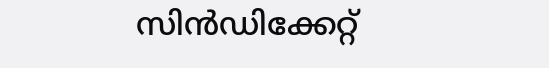സിൻഡിക്കേറ്റ്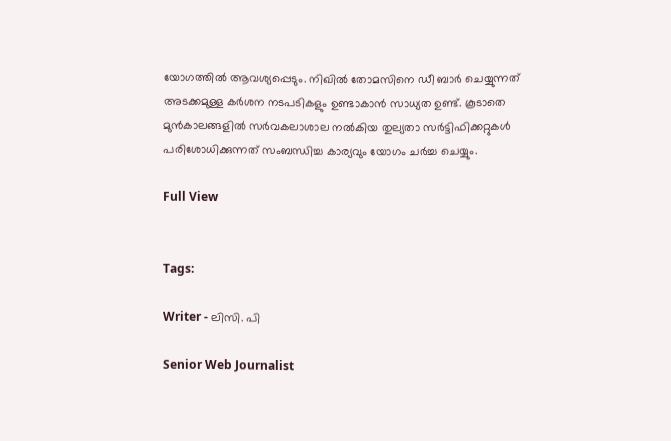യോഗത്തിൽ ആവശ്യപ്പെടും. നിഖിൽ തോമസിനെ ഡീ ബാർ ചെയ്യുന്നത് അടക്കമുള്ള കർശന നടപടികളും ഉണ്ടാകാൻ സാധ്യത ഉണ്ട്. കൂടാതെ മുൻകാലങ്ങളിൽ സർവകലാശാല നൽകിയ തുല്യതാ സർട്ടിഫിക്കറ്റുകൾ പരിശോധിക്കുന്നത് സംബന്ധിച്ച കാര്യവും യോഗം ചർച്ച ചെയ്യും.

Full View


Tags:

Writer - ലിസി. പി

Senior Web Journalist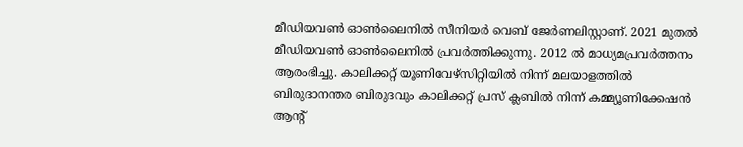മീഡിയവൺ ഓൺലൈനിൽ സീനിയർ വെബ് ജേർണലിസ്റ്റാണ്. 2021 മുതൽ മീഡിയവൺ ഓൺലൈനിൽ പ്രവർത്തിക്കുന്നു. 2012 ല്‍ മാധ്യമപ്രവര്‍ത്തനം ആരംഭിച്ചു. കാലിക്കറ്റ് യൂണിവേഴ്‌സിറ്റിയിൽ നിന്ന് മലയാളത്തിൽ ബിരുദാനന്തര ബിരുദവും കാലിക്കറ്റ് പ്രസ് ക്ലബിൽ നിന്ന് കമ്മ്യൂണിക്കേഷൻ ആന്റ്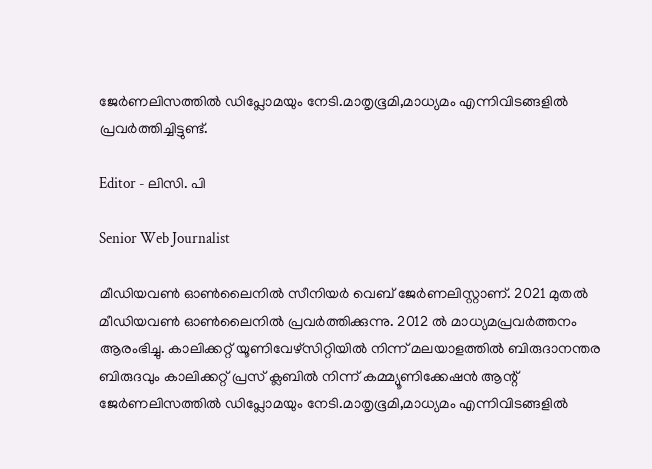ജേർണലിസത്തിൽ ഡിപ്ലോമയും നേടി.മാതൃഭൂമി,മാധ്യമം എന്നിവിടങ്ങളിൽ പ്രവർത്തിച്ചിട്ടുണ്ട്.

Editor - ലിസി. പി

Senior Web Journalist

മീഡിയവൺ ഓൺലൈനിൽ സീനിയർ വെബ് ജേർണലിസ്റ്റാണ്. 2021 മുതൽ മീഡിയവൺ ഓൺലൈനിൽ പ്രവർത്തിക്കുന്നു. 2012 ല്‍ മാധ്യമപ്രവര്‍ത്തനം ആരംഭിച്ചു. കാലിക്കറ്റ് യൂണിവേഴ്‌സിറ്റിയിൽ നിന്ന് മലയാളത്തിൽ ബിരുദാനന്തര ബിരുദവും കാലിക്കറ്റ് പ്രസ് ക്ലബിൽ നിന്ന് കമ്മ്യൂണിക്കേഷൻ ആന്റ് ജേർണലിസത്തിൽ ഡിപ്ലോമയും നേടി.മാതൃഭൂമി,മാധ്യമം എന്നിവിടങ്ങളിൽ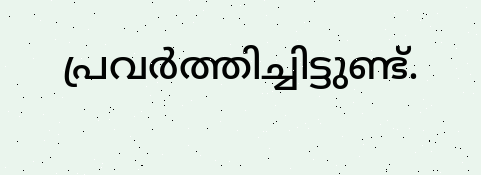പ്രവർത്തിച്ചിട്ടുണ്ട്.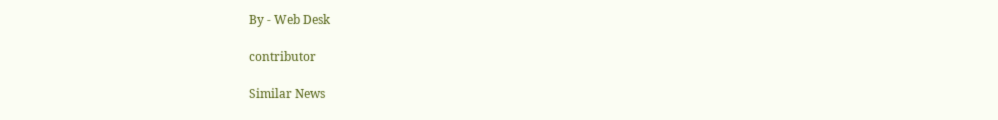By - Web Desk

contributor

Similar News